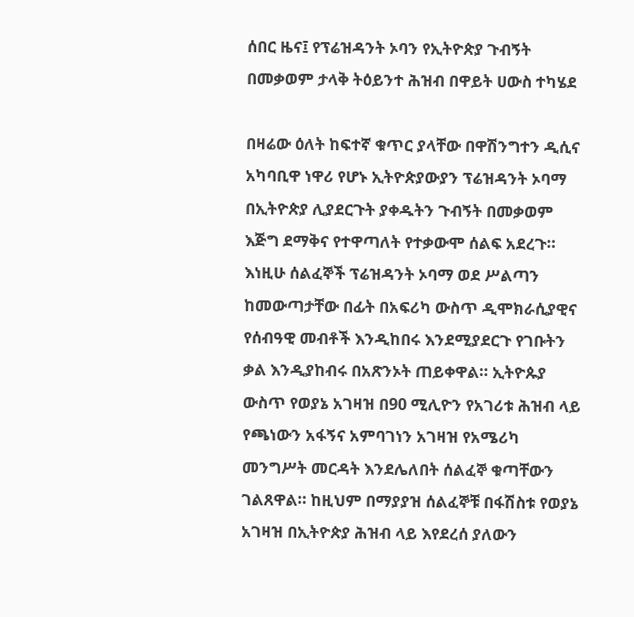ሰበር ዜና፤ የፕሬዝዳንት ኦባን የኢትዮጵያ ጉብኝት በመቃወም ታላቅ ትዕይንተ ሕዝብ በዋይት ሀውስ ተካሄደ

በዛሬው ዕለት ከፍተኛ ቁጥር ያላቸው በዋሽንግተን ዲሲና አካባቢዋ ነዋሪ የሆኑ ኢትዮጵያውያን ፕሬዝዳንት ኦባማ በኢትዮጵያ ሊያደርጉት ያቀዱትን ጉብኝት በመቃወም እጅግ ደማቅና የተዋጣለት የተቃውሞ ሰልፍ አደረጉ። እነዚሁ ሰልፈኞች ፕሬዝዳንት ኦባማ ወደ ሥልጣን ከመውጣታቸው በፊት በአፍሪካ ውስጥ ዲሞክራሲያዊና የሰብዓዊ መብቶች እንዲከበሩ እንደሚያደርጉ የገቡትን ቃል እንዲያከብሩ በአጽንኦት ጠይቀዋል። ኢትዮጱያ ውስጥ የወያኔ አገዛዝ በ90 ሚሊዮን የአገሪቱ ሕዝብ ላይ የጫነውን አፋኝና አምባገነን አገዛዝ የአሜሪካ መንግሥት መርዳት እንደሌለበት ሰልፈኞ ቁጣቸውን ገልጸዋል። ከዚህም በማያያዝ ሰልፈኞቹ በፋሽስቱ የወያኔ አገዛዝ በኢትዮጵያ ሕዝብ ላይ እየደረሰ ያለውን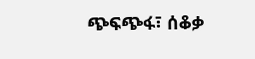ጭፍጭፋ፣ ሰቆቃ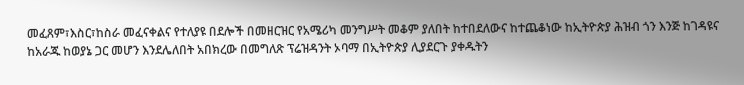መፈጸም፣እስር፣ከስራ መፈናቀልና የተለያዩ በደሎች በመዘርዝር የአሜሪካ መንግሥት መቆም ያለበት ከተበደለውና ከተጨቆነው ከኢትዮጵያ ሕዝብ ጎን እንጅ ከገዳዩና ከአራጁ ከወያኔ ጋር መሆን እንደሌለበት አበክረው በመግለጽ ፕሬዝዳንት ኦባማ በኢትዮጵያ ሊያደርጉ ያቀዱትን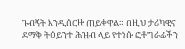ጉብኝት እንዲሰርዙ ጠይቀዋል። በዚህ ታሪካዊና ደማቅ ትዕይንተ ሕዝብ ላይ የተነሱ ፎቶግራፊችን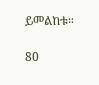ይመልከቱ።

80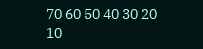70 60 50 40 30 20 10